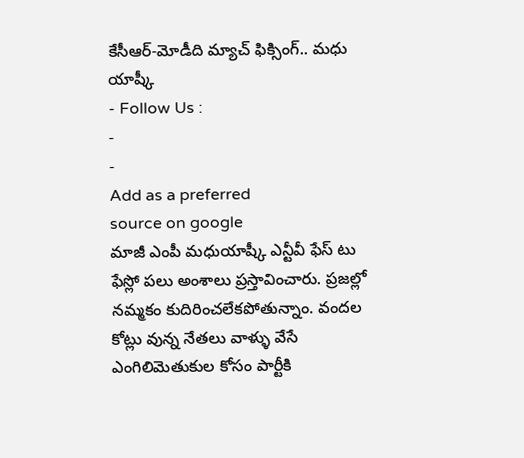కేసీఆర్-మోడీది మ్యాచ్ ఫిక్సింగ్.. మధు యాష్కీ
- Follow Us :
-
-
Add as a preferred
source on google
మాజీ ఎంపీ మధుయాష్కీ ఎన్టీవీ ఫేస్ టు ఫేస్లో పలు అంశాలు ప్రస్తావించారు. ప్రజల్లో నమ్మకం కుదిరించలేకపోతున్నాం. వందల కోట్లు వున్న నేతలు వాళ్ళు వేసే ఎంగిలిమెతుకుల కోసం పార్టీకి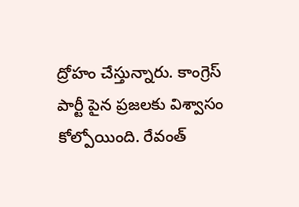ద్రోహం చేస్తున్నారు. కాంగ్రెస్ పార్టీ పైన ప్రజలకు విశ్వాసం కోల్పోయింది. రేవంత్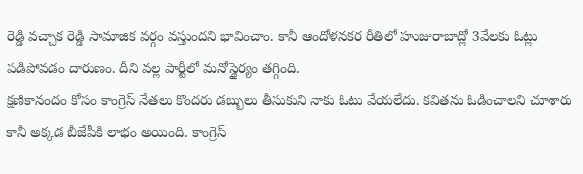రెడ్డి వచ్చాక రెడ్డి సామాజిక వర్గం వస్తుందని భావించాం. కానీ ఆందోళనకర రీతిలో హుజురాబాద్లో 3వేలకు ఓట్లు పడిపోవడం దారుణం. దీని వల్ల పార్టీలో మనోస్థైర్యం తగ్గింది.
క్షణికానందం కోసం కాంగ్రెస్ నేతలు కొందరు డబ్బులు తీసుకుని నాకు ఓటు వేయలేదు. కవితను ఓడించాలని చూశారు కానీ అక్కడ బీజేపీకి లాభం అయింది. కాంగ్రెస్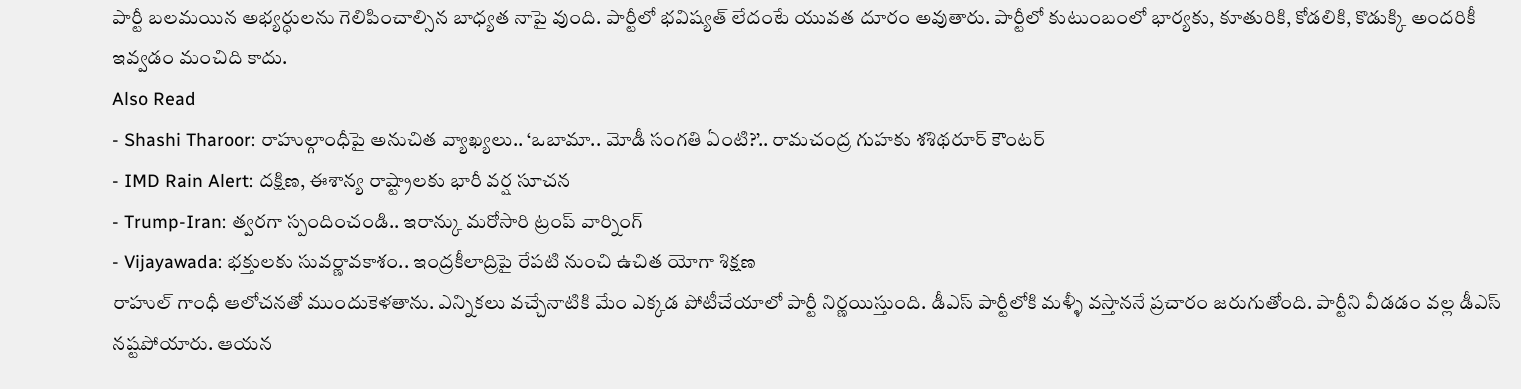పార్టీ బలమయిన అభ్యర్ధులను గెలిపించాల్సిన బాధ్యత నాపై వుంది. పార్టీలో భవిష్యత్ లేదంటే యువత దూరం అవుతారు. పార్టీలో కుటుంబంలో భార్యకు, కూతురికి, కోడలికి, కొడుక్కి అందరికీ ఇవ్వడం మంచిది కాదు.
Also Read
- Shashi Tharoor: రాహుల్గాంధీపై అనుచిత వ్యాఖ్యలు.. ‘ఒబామా.. మోడీ సంగతి ఏంటి?’.. రామచంద్ర గుహకు శశిథరూర్ కౌంటర్
- IMD Rain Alert: దక్షిణ, ఈశాన్య రాష్ట్రాలకు భారీ వర్ష సూచన
- Trump-Iran: త్వరగా స్పందించండి.. ఇరాన్కు మరోసారి ట్రంప్ వార్నింగ్
- Vijayawada: భక్తులకు సువర్ణావకాశం.. ఇంద్రకీలాద్రిపై రేపటి నుంచి ఉచిత యోగా శిక్షణ
రాహుల్ గాంధీ ఆలోచనతో ముందుకెళతాను. ఎన్నికలు వచ్చేనాటికి మేం ఎక్కడ పోటీచేయాలో పార్టీ నిర్ణయిస్తుంది. డీఎస్ పార్టీలోకి మళ్ళీ వస్తాననే ప్రచారం జరుగుతోంది. పార్టీని వీడడం వల్ల డీఎస్ నష్టపోయారు. ఆయన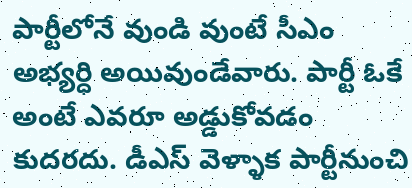పార్టీలోనే వుండి వుంటే సీఎం అభ్యర్ధి అయివుండేవారు. పార్టీ ఓకే అంటే ఎవరూ అడ్డుకోవడం కుదరదు. డీఎస్ వెళ్ళాక పార్టీనుంచి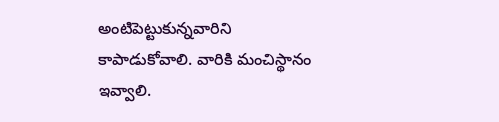అంటిపెట్టుకున్నవారిని కాపాడుకోవాలి. వారికి మంచిస్థానం ఇవ్వాలి.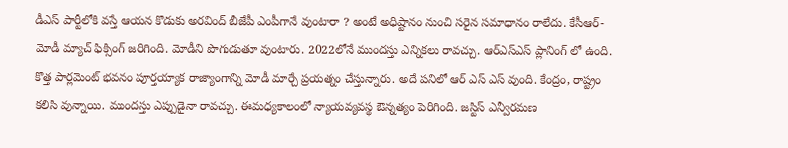డీఎస్ పార్టీలోకి వస్తే ఆయన కొడుకు అరవింద్ బీజేపీ ఎంపీగానే వుంటారా ? అంటే అధిష్టానం నుంచి సరైన సమాధానం రాలేదు. కేసీఆర్-మోడీ మ్యాచ్ ఫిక్సింగ్ జరిగింది. మోడీని పొగుడుతూ వుంటారు. 2022లోనే ముందస్తు ఎన్నికలు రావచ్చు. ఆర్ఎస్ఎస్ ప్లానింగ్ లో ఉంది. కొత్త పార్లమెంట్ భవనం పూర్తయ్యాక రాజ్యాంగాన్ని మోడీ మార్చే ప్రయత్నం చేస్తున్నారు. అదే పనిలో ఆర్ ఎస్ ఎస్ వుంది. కేంద్రం, రాష్ట్రం కలిసి వున్నాయి. ముందస్తు ఎప్పుడైనా రావచ్చు. ఈమధ్యకాలంలో న్యాయవ్యవస్థ ఔన్నత్యం పెరిగింది. జస్టిస్ ఎన్వీరమణ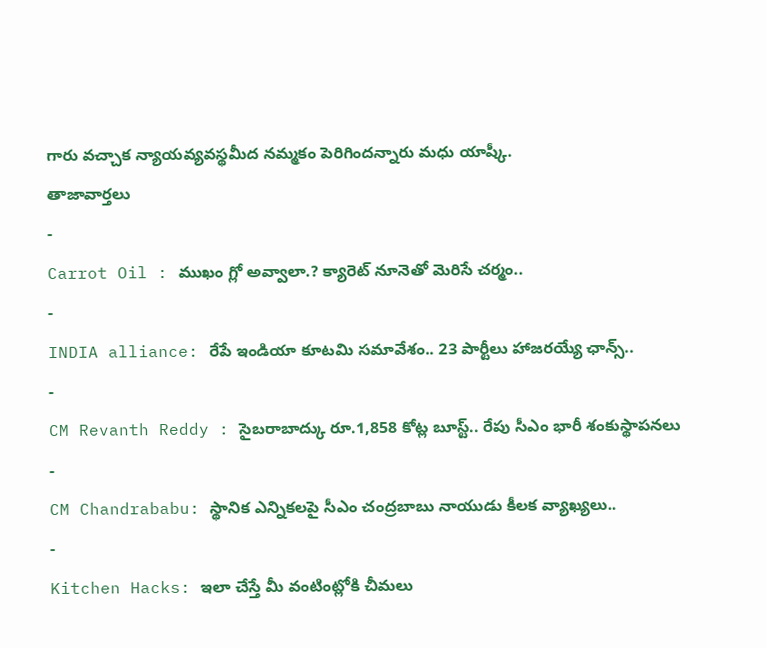గారు వచ్చాక న్యాయవ్యవస్థమీద నమ్మకం పెరిగిందన్నారు మధు యాష్కీ.
తాజావార్తలు
-
Carrot Oil : ముఖం గ్లో అవ్వాలా.? క్యారెట్ నూనెతో మెరిసే చర్మం..
-
INDIA alliance: రేపే ఇండియా కూటమి సమావేశం.. 23 పార్టీలు హాజరయ్యే ఛాన్స్..
-
CM Revanth Reddy : సైబరాబాద్కు రూ.1,858 కోట్ల బూస్ట్.. రేపు సీఎం భారీ శంకుస్థాపనలు
-
CM Chandrababu: స్థానిక ఎన్నికలపై సీఎం చంద్రబాబు నాయుడు కీలక వ్యాఖ్యలు..
-
Kitchen Hacks: ఇలా చేస్తే మీ వంటింట్లోకి చీమలు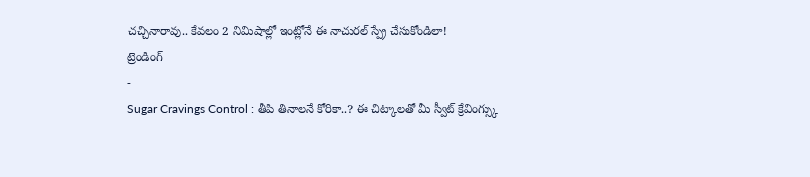చచ్చినారావు.. కేవలం 2 నిమిషాల్లో ఇంట్లోనే ఈ నాచురల్ స్ప్రే చేసుకోండిలా!
ట్రెండింగ్
-
Sugar Cravings Control : తీపి తినాలనే కోరికా..? ఈ చిట్కాలతో మీ స్వీట్ క్రేవింగ్స్కు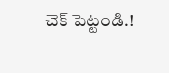చెక్ పెట్టండి.!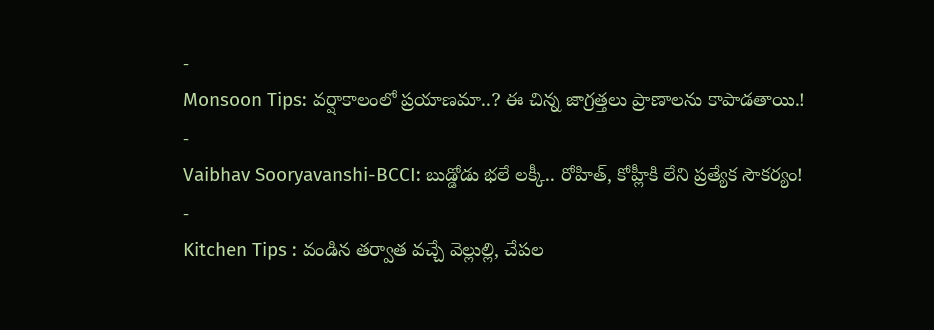-
Monsoon Tips: వర్షాకాలంలో ప్రయాణమా..? ఈ చిన్న జాగ్రత్తలు ప్రాణాలను కాపాడతాయి.!
-
Vaibhav Sooryavanshi-BCCI: బుడ్డోడు భలే లక్కీ.. రోహిత్, కోహ్లీకి లేని ప్రత్యేక సౌకర్యం!
-
Kitchen Tips : వండిన తర్వాత వచ్చే వెల్లుల్లి, చేపల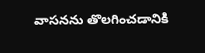వాసనను తొలగించడానికి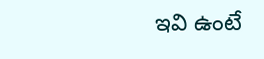ఇవి ఉంటే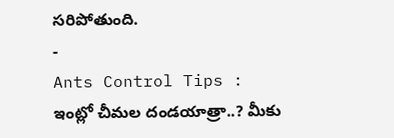సరిపోతుంది.
-
Ants Control Tips : ఇంట్లో చీమల దండయాత్రా..? మీకు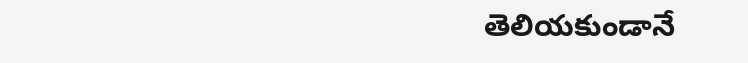తెలియకుండానే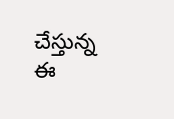చేస్తున్న ఈ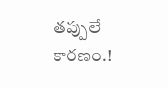తప్పులే కారణం.!